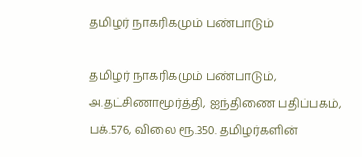தமிழர் நாகரிகமும் பண்பாடும்

தமிழர் நாகரிகமும் பண்பாடும், அ.தட்சிணாமூர்த்தி, ஐந்திணை பதிப்பகம்,  பக்.576, விலை ரூ.350. தமிழர்களின்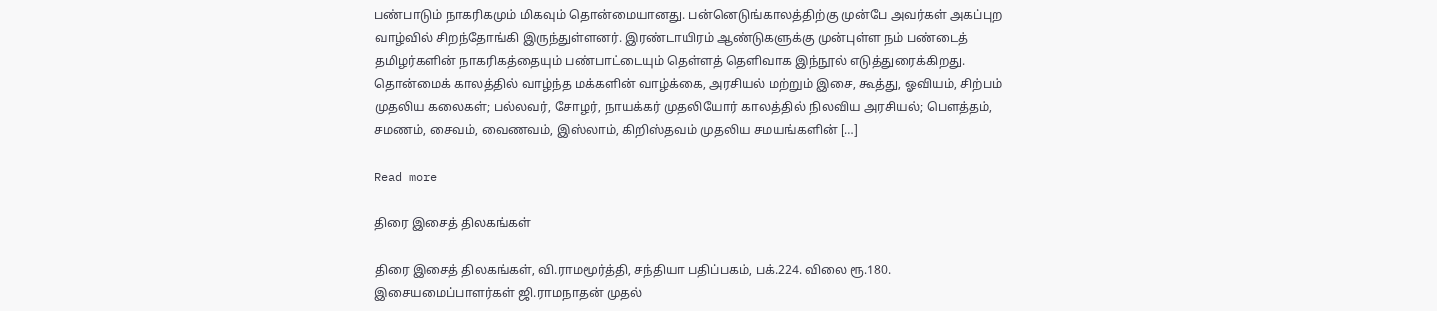பண்பாடும் நாகரிகமும் மிகவும் தொன்மையானது. பன்னெடுங்காலத்திற்கு முன்பே அவர்கள் அகப்புற வாழ்வில் சிறந்தோங்கி இருந்துள்ளனர். இரண்டாயிரம் ஆண்டுகளுக்கு முன்புள்ள நம் பண்டைத் தமிழர்களின் நாகரிகத்தையும் பண்பாட்டையும் தெள்ளத் தெளிவாக இந்நூல் எடுத்துரைக்கிறது. தொன்மைக் காலத்தில் வாழ்ந்த மக்களின் வாழ்க்கை, அரசியல் மற்றும் இசை, கூத்து, ஓவியம், சிற்பம் முதலிய கலைகள்; பல்லவர், சோழர், நாயக்கர் முதலியோர் காலத்தில் நிலவிய அரசியல்; பெளத்தம், சமணம், சைவம், வைணவம், இஸ்லாம், கிறிஸ்தவம் முதலிய சமயங்களின் […]

Read more

திரை இசைத் திலகங்கள்

திரை இசைத் திலகங்கள், வி.ராமமூர்த்தி, சந்தியா பதிப்பகம், பக்.224. விலை ரூ.180. இசையமைப்பாளர்கள் ஜி.ராமநாதன் முதல்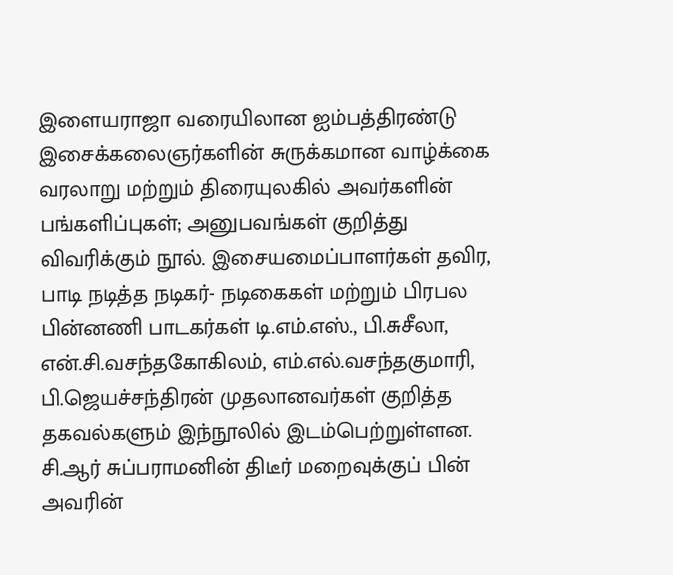இளையராஜா வரையிலான ஐம்பத்திரண்டு இசைக்கலைஞர்களின் சுருக்கமான வாழ்க்கை வரலாறு மற்றும் திரையுலகில் அவர்களின் பங்களிப்புகள்; அனுபவங்கள் குறித்து விவரிக்கும் நூல். இசையமைப்பாளர்கள் தவிர, பாடி நடித்த நடிகர்- நடிகைகள் மற்றும் பிரபல பின்னணி பாடகர்கள் டி.எம்.எஸ்., பி.சுசீலா, என்.சி.வசந்தகோகிலம், எம்.எல்.வசந்தகுமாரி, பி.ஜெயச்சந்திரன் முதலானவர்கள் குறித்த தகவல்களும் இந்நூலில் இடம்பெற்றுள்ளன. சி.ஆர் சுப்பராமனின் திடீர் மறைவுக்குப் பின் அவரின்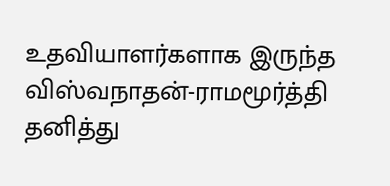உதவியாளர்களாக இருந்த விஸ்வநாதன்-ராமமூர்த்தி தனித்து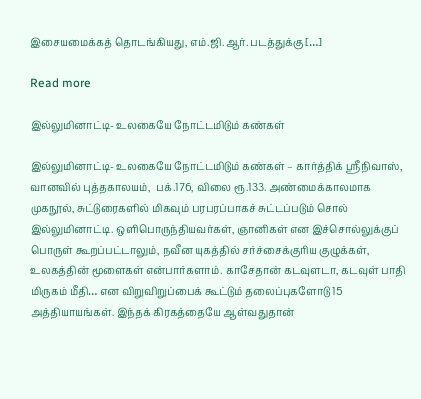இசையமைக்கத் தொடங்கியது, எம்.ஜி.ஆர். படத்துக்கு […]

Read more

இல்லுமினாட்டி- உலகையே நோட்டமிடும் கண்கள்

இல்லுமினாட்டி- உலகையே நோட்டமிடும் கண்கள் – கார்த்திக் ஸ்ரீநிவாஸ், வானவில் புத்தகாலயம்,  பக்.176, விலை ரூ.133. அண்மைக்காலமாக முகநூல், சுட்டுரைகளில் மிகவும் பரபரப்பாகச் சுட்டப்படும் சொல் இல்லுமினாட்டி. ஒளிபொருந்தியவர்கள், ஞானிகள் என இச்சொல்லுக்குப் பொருள் கூறப்பட்டாலும், நவீன யுகத்தில் சர்ச்சைக்குரிய குழுக்கள், உலகத்தின் மூளைகள் என்பார்களாம். காசேதான் கடவுளடா, கடவுள் பாதி மிருகம் மீதி… என விறுவிறுப்பைக் கூட்டும் தலைப்புகளோடு 15 அத்தியாயங்கள். இந்தக் கிரகத்தையே ஆள்வதுதான்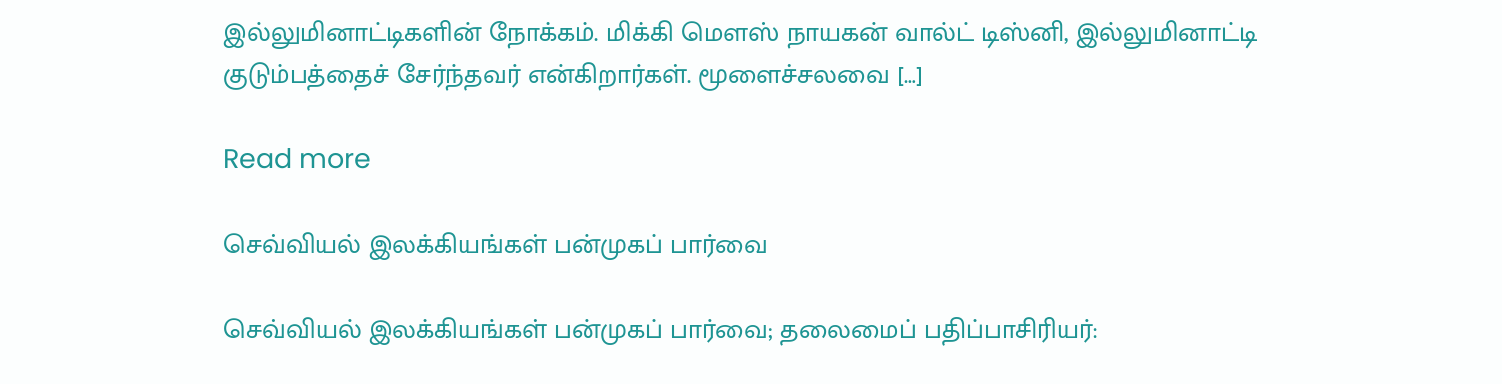இல்லுமினாட்டிகளின் நோக்கம். மிக்கி மெளஸ் நாயகன் வால்ட் டிஸ்னி, இல்லுமினாட்டி குடும்பத்தைச் சேர்ந்தவர் என்கிறார்கள். மூளைச்சலவை […]

Read more

செவ்வியல் இலக்கியங்கள் பன்முகப் பார்வை

செவ்வியல் இலக்கியங்கள் பன்முகப் பார்வை; தலைமைப் பதிப்பாசிரியர்: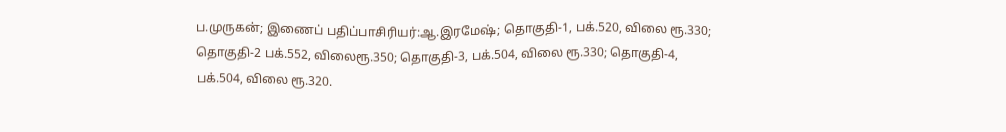ப.முருகன்; இணைப் பதிப்பாசிரியர்:ஆ.இரமேஷ்; தொகுதி-1, பக்.520, விலை ரூ.330; தொகுதி-2 பக்.552, விலைரூ.350; தொகுதி-3, பக்.504, விலை ரூ.330; தொகுதி-4, பக்.504, விலை ரூ.320.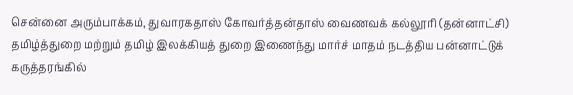சென்னை அரும்பாக்கம், துவாரகதாஸ் கோவர்த்தன்தாஸ் வைணவக் கல்லூரி (தன்னாட்சி) தமிழ்த்துறை மற்றும் தமிழ் இலக்கியத் துறை இணைந்து மார்ச் மாதம் நடத்திய பன்னாட்டுக் கருத்தரங்கில்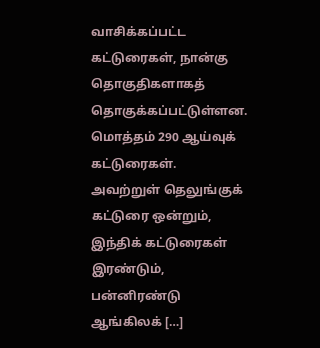வாசிக்கப்பட்ட கட்டுரைகள், நான்கு தொகுதிகளாகத் தொகுக்கப்பட்டுள்ளன. மொத்தம் 290 ஆய்வுக் கட்டுரைகள். அவற்றுள் தெலுங்குக் கட்டுரை ஒன்றும், இந்திக் கட்டுரைகள் இரண்டும், பன்னிரண்டு ஆங்கிலக் […]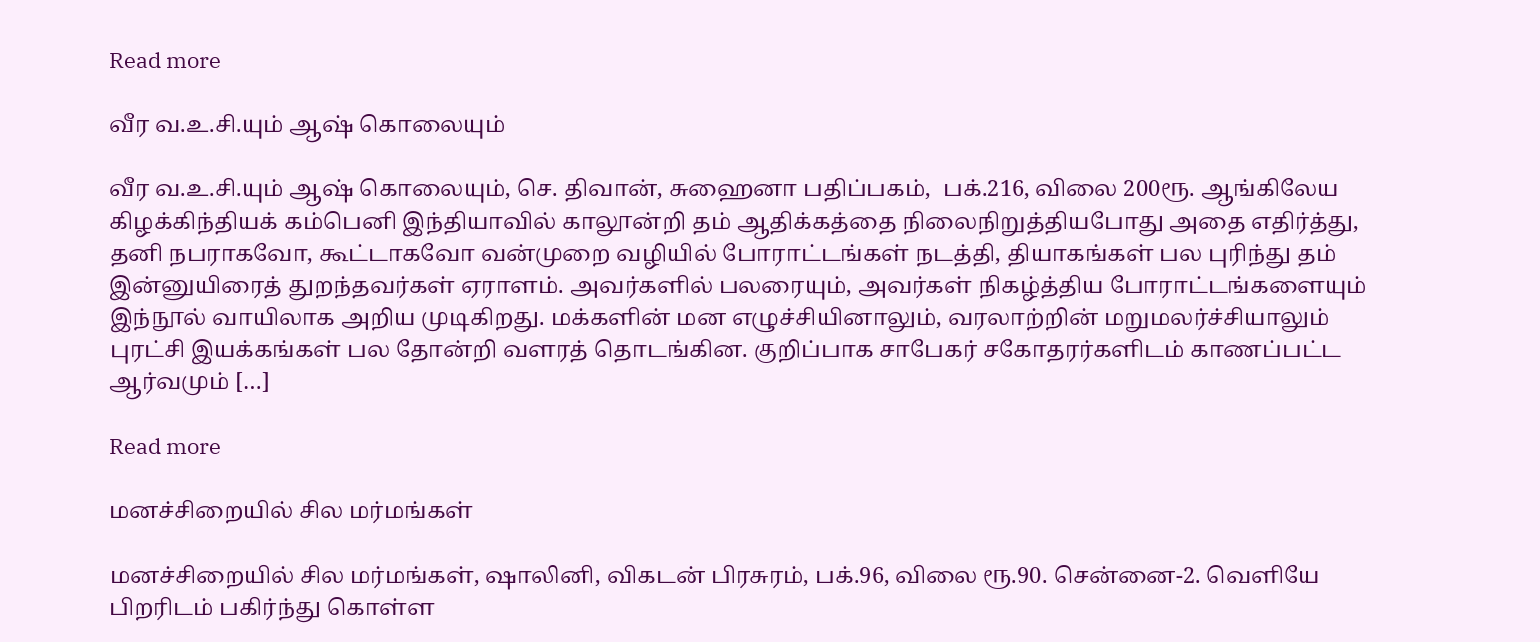Read more

வீர வ.உ.சி.யும் ஆஷ் கொலையும்

வீர வ.உ.சி.யும் ஆஷ் கொலையும், செ. திவான், சுஹைனா பதிப்பகம்,  பக்.216, விலை 200ரூ. ஆங்கிலேய கிழக்கிந்தியக் கம்பெனி இந்தியாவில் காலூன்றி தம் ஆதிக்கத்தை நிலைநிறுத்தியபோது அதை எதிர்த்து, தனி நபராகவோ, கூட்டாகவோ வன்முறை வழியில் போராட்டங்கள் நடத்தி, தியாகங்கள் பல புரிந்து தம் இன்னுயிரைத் துறந்தவர்கள் ஏராளம். அவர்களில் பலரையும், அவர்கள் நிகழ்த்திய போராட்டங்களையும் இந்நூல் வாயிலாக அறிய முடிகிறது. மக்களின் மன எழுச்சியினாலும், வரலாற்றின் மறுமலர்ச்சியாலும் புரட்சி இயக்கங்கள் பல தோன்றி வளரத் தொடங்கின. குறிப்பாக சாபேகர் சகோதரர்களிடம் காணப்பட்ட ஆர்வமும் […]

Read more

மனச்சிறையில் சில மர்மங்கள்

மனச்சிறையில் சில மர்மங்கள், ஷாலினி, விகடன் பிரசுரம், பக்.96, விலை ரூ.90. சென்னை-2. வெளியே பிறரிடம் பகிர்ந்து கொள்ள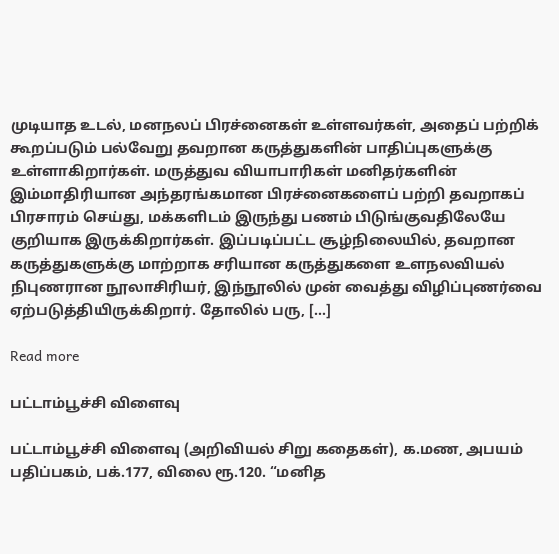முடியாத உடல், மனநலப் பிரச்னைகள் உள்ளவர்கள், அதைப் பற்றிக் கூறப்படும் பல்வேறு தவறான கருத்துகளின் பாதிப்புகளுக்கு உள்ளாகிறார்கள். மருத்துவ வியாபாரிகள் மனிதர்களின் இம்மாதிரியான அந்தரங்கமான பிரச்னைகளைப் பற்றி தவறாகப் பிரசாரம் செய்து, மக்களிடம் இருந்து பணம் பிடுங்குவதிலேயே குறியாக இருக்கிறார்கள். இப்படிப்பட்ட சூழ்நிலையில், தவறான கருத்துகளுக்கு மாற்றாக சரியான கருத்துகளை உளநலவியல் நிபுணரான நூலாசிரியர், இந்நூலில் முன் வைத்து விழிப்புணர்வை ஏற்படுத்தியிருக்கிறார். தோலில் பரு, […]

Read more

பட்டாம்பூச்சி விளைவு

பட்டாம்பூச்சி விளைவு (அறிவியல் சிறு கதைகள்), க.மண, அபயம் பதிப்பகம், பக்.177, விலை ரூ.120. “மனித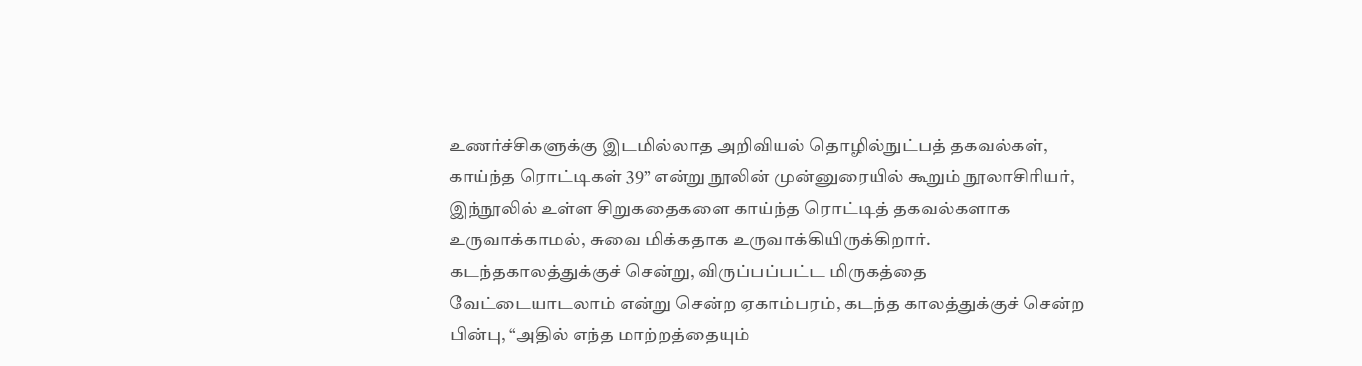உணர்ச்சிகளுக்கு இடமில்லாத அறிவியல் தொழில்நுட்பத் தகவல்கள், காய்ந்த ரொட்டிகள் 39” என்று நூலின் முன்னுரையில் கூறும் நூலாசிரியர், இந்நூலில் உள்ள சிறுகதைகளை காய்ந்த ரொட்டித் தகவல்களாக உருவாக்காமல், சுவை மிக்கதாக உருவாக்கியிருக்கிறார். கடந்தகாலத்துக்குச் சென்று, விருப்பப்பட்ட மிருகத்தை வேட்டையாடலாம் என்று சென்ற ஏகாம்பரம், கடந்த காலத்துக்குச் சென்ற பின்பு, “அதில் எந்த மாற்றத்தையும்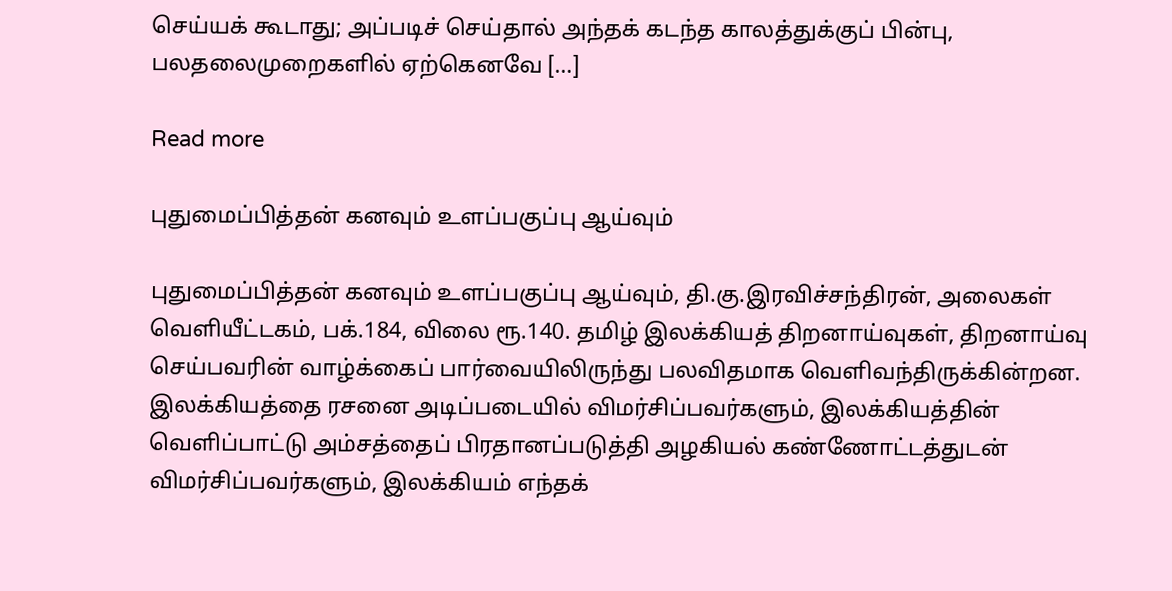செய்யக் கூடாது; அப்படிச் செய்தால் அந்தக் கடந்த காலத்துக்குப் பின்பு, பலதலைமுறைகளில் ஏற்கெனவே […]

Read more

புதுமைப்பித்தன் கனவும் உளப்பகுப்பு ஆய்வும்

புதுமைப்பித்தன் கனவும் உளப்பகுப்பு ஆய்வும், தி.கு.இரவிச்சந்திரன், அலைகள் வெளியீட்டகம், பக்.184, விலை ரூ.140. தமிழ் இலக்கியத் திறனாய்வுகள், திறனாய்வு செய்பவரின் வாழ்க்கைப் பார்வையிலிருந்து பலவிதமாக வெளிவந்திருக்கின்றன. இலக்கியத்தை ரசனை அடிப்படையில் விமர்சிப்பவர்களும், இலக்கியத்தின் வெளிப்பாட்டு அம்சத்தைப் பிரதானப்படுத்தி அழகியல் கண்ணோட்டத்துடன் விமர்சிப்பவர்களும், இலக்கியம் எந்தக்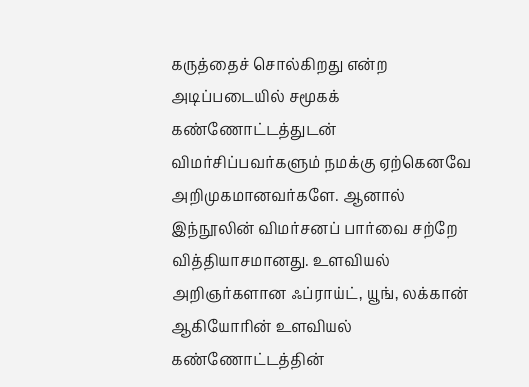கருத்தைச் சொல்கிறது என்ற அடிப்படையில் சமூகக் கண்ணோட்டத்துடன் விமர்சிப்பவர்களும் நமக்கு ஏற்கெனவே அறிமுகமானவர்களே. ஆனால் இந்நூலின் விமர்சனப் பார்வை சற்றே வித்தியாசமானது. உளவியல் அறிஞர்களான ஃப்ராய்ட், யூங், லக்கான் ஆகியோரின் உளவியல் கண்ணோட்டத்தின்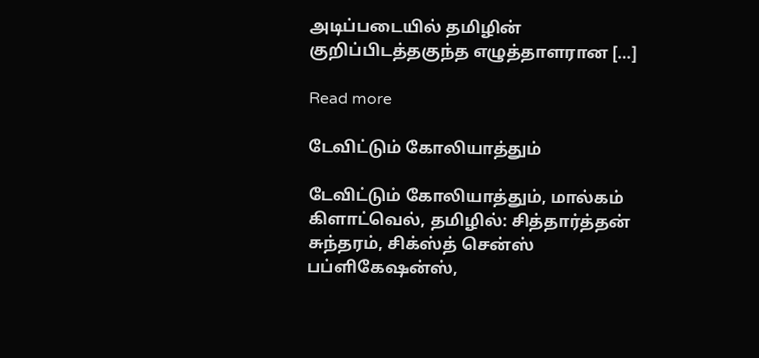அடிப்படையில் தமிழின் குறிப்பிடத்தகுந்த எழுத்தாளரான […]

Read more

டேவிட்டும் கோலியாத்தும்

டேவிட்டும் கோலியாத்தும், மால்கம் கிளாட்வெல், தமிழில்: சித்தார்த்தன் சுந்தரம், சிக்ஸ்த் சென்ஸ் பப்ளிகேஷன்ஸ்,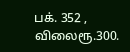பக். 352 , விலைரூ.300.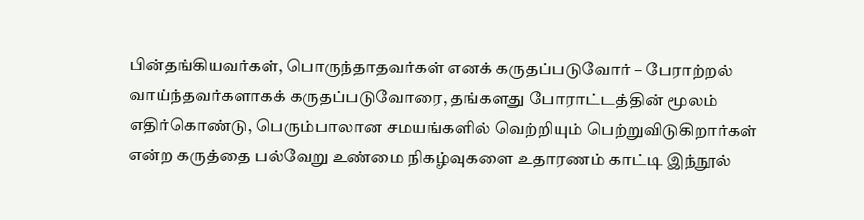பின்தங்கியவர்கள், பொருந்தாதவர்கள் எனக் கருதப்படுவோர் – பேராற்றல் வாய்ந்தவர்களாகக் கருதப்படுவோரை, தங்களது போராட்டத்தின் மூலம் எதிர்கொண்டு, பெரும்பாலான சமயங்களில் வெற்றியும் பெற்றுவிடுகிறார்கள் என்ற கருத்தை பல்வேறு உண்மை நிகழ்வுகளை உதாரணம் காட்டி இந்நூல்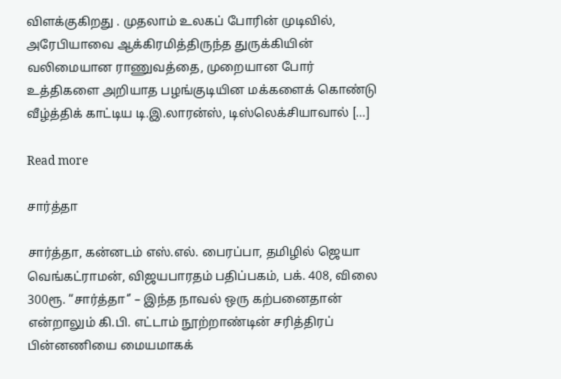விளக்குகிறது . முதலாம் உலகப் போரின் முடிவில், அரேபியாவை ஆக்கிரமித்திருந்த துருக்கியின் வலிமையான ராணுவத்தை, முறையான போர் உத்திகளை அறியாத பழங்குடியின மக்களைக் கொண்டு வீழ்த்திக் காட்டிய டி.இ.லாரன்ஸ், டிஸ்லெக்சியாவால் […]

Read more

சார்த்தா

சார்த்தா, கன்னடம் எஸ்.எல். பைரப்பா, தமிழில் ஜெயா வெங்கட்ராமன், விஜயபாரதம் பதிப்பகம், பக். 408, விலை 300ரூ. “சார்த்தா‘’ – இந்த நாவல் ஒரு கற்பனைதான் என்றாலும் கி.பி. எட்டாம் நூற்றாண்டின் சரித்திரப் பின்னணியை மையமாகக்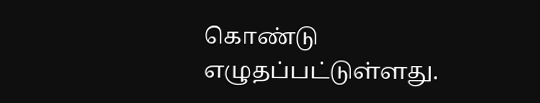கொண்டு எழுதப்பட்டுள்ளது.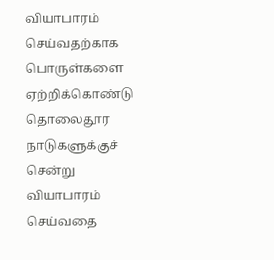வியாபாரம் செய்வதற்காக பொருள்களை ஏற்றிக்கொண்டு தொலைதூர நாடுகளுக்குச் சென்று வியாபாரம் செய்வதை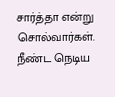சார்த்தா என்று சொல்வார்கள். நீண்ட நெடிய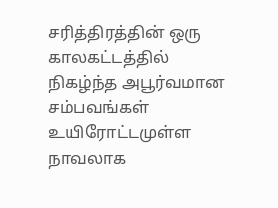சரித்திரத்தின் ஒரு காலகட்டத்தில் நிகழ்ந்த அபூர்வமான சம்பவங்கள் உயிரோட்டமுள்ள நாவலாக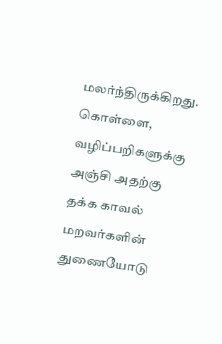மலர்ந்திருக்கிறது. கொள்ளை, வழிப்பறிகளுக்கு அஞ்சி அதற்கு தக்க காவல் மறவர்களின் துணையோடு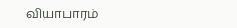வியாபாரம்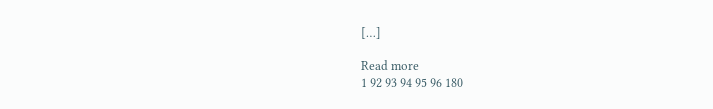[…]

Read more
1 92 93 94 95 96 180